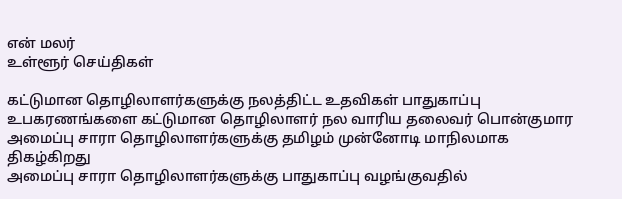என் மலர்
உள்ளூர் செய்திகள்

கட்டுமான தொழிலாளர்களுக்கு நலத்திட்ட உதவிகள் பாதுகாப்பு உபகரணங்களை கட்டுமான தொழிலாளர் நல வாரிய தலைவர் பொன்குமார
அமைப்பு சாரா தொழிலாளர்களுக்கு தமிழம் முன்னோடி மாநிலமாக திகழ்கிறது
அமைப்பு சாரா தொழிலாளர்களுக்கு பாதுகாப்பு வழங்குவதில்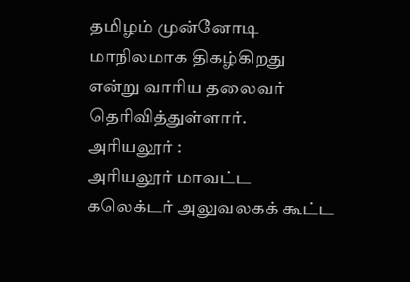தமிழம் முன்னோடி மாநிலமாக திகழ்கிறது என்று வாரிய தலைவர் தெரிவித்துள்ளார்.
அரியலூர் :
அரியலூர் மாவட்ட கலெக்டர் அலுவலகக் கூட்ட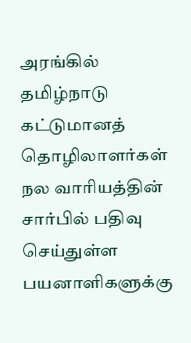அரங்கில் தமிழ்நாடு கட்டுமானத் தொழிலாளர்கள் நல வாரியத்தின் சார்பில் பதிவு செய்துள்ள பயனாளிகளுக்கு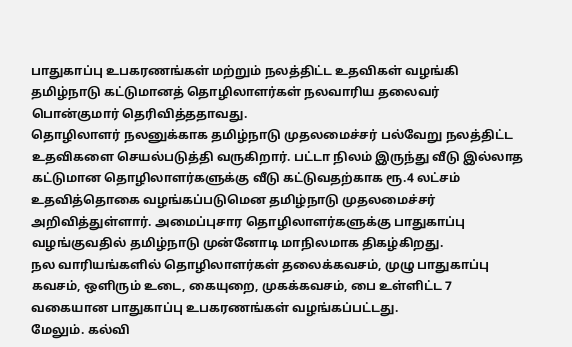பாதுகாப்பு உபகரணங்கள் மற்றும் நலத்திட்ட உதவிகள் வழங்கி தமிழ்நாடு கட்டுமானத் தொழிலாளர்கள் நலவாரிய தலைவர் பொன்குமார் தெரிவித்ததாவது.
தொழிலாளர் நலனுக்காக தமிழ்நாடு முதலமைச்சர் பல்வேறு நலத்திட்ட உதவிகளை செயல்படுத்தி வருகிறார். பட்டா நிலம் இருந்து வீடு இல்லாத கட்டுமான தொழிலாளர்களுக்கு வீடு கட்டுவதற்காக ரூ.4 லட்சம் உதவித்தொகை வழங்கப்படுமென தமிழ்நாடு முதலமைச்சர் அறிவித்துள்ளார். அமைப்புசார தொழிலாளர்களுக்கு பாதுகாப்பு வழங்குவதில் தமிழ்நாடு முன்னோடி மாநிலமாக திகழ்கிறது.
நல வாரியங்களில் தொழிலாளர்கள் தலைக்கவசம், முழு பாதுகாப்பு கவசம், ஒளிரும் உடை, கையுறை, முகக்கவசம், பை உள்ளிட்ட 7 வகையான பாதுகாப்பு உபகரணங்கள் வழங்கப்பட்டது.
மேலும். கல்வி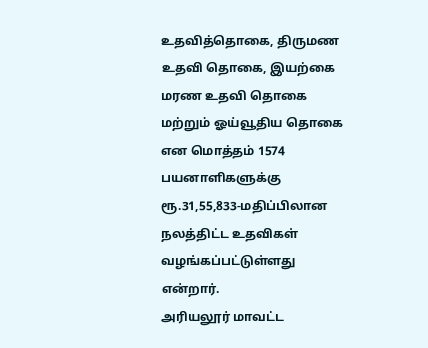உதவித்தொகை, திருமண உதவி தொகை, இயற்கை மரண உதவி தொகை மற்றும் ஓய்வூதிய தொகை என மொத்தம் 1574 பயனாளிகளுக்கு ரூ.31,55,833-மதிப்பிலான நலத்திட்ட உதவிகள் வழங்கப்பட்டுள்ளது என்றார்.
அரியலூர் மாவட்ட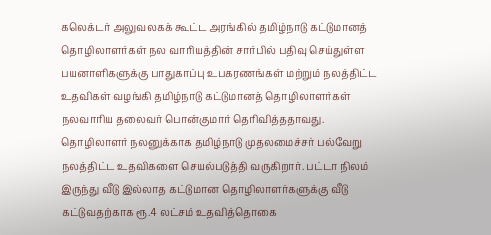கலெக்டர் அலுவலகக் கூட்ட அரங்கில் தமிழ்நாடு கட்டுமானத் தொழிலாளர்கள் நல வாரியத்தின் சார்பில் பதிவு செய்துள்ள பயனாளிகளுக்கு பாதுகாப்பு உபகரணங்கள் மற்றும் நலத்திட்ட உதவிகள் வழங்கி தமிழ்நாடு கட்டுமானத் தொழிலாளர்கள் நலவாரிய தலைவர் பொன்குமார் தெரிவித்ததாவது.
தொழிலாளர் நலனுக்காக தமிழ்நாடு முதலமைச்சர் பல்வேறு நலத்திட்ட உதவிகளை செயல்படுத்தி வருகிறார். பட்டா நிலம் இருந்து வீடு இல்லாத கட்டுமான தொழிலாளர்களுக்கு வீடு கட்டுவதற்காக ரூ.4 லட்சம் உதவித்தொகை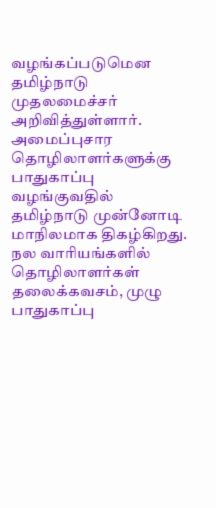வழங்கப்படுமென தமிழ்நாடு முதலமைச்சர் அறிவித்துள்ளார். அமைப்புசார தொழிலாளர்களுக்கு பாதுகாப்பு வழங்குவதில் தமிழ்நாடு முன்னோடி மாநிலமாக திகழ்கிறது.
நல வாரியங்களில் தொழிலாளர்கள் தலைக்கவசம், முழு பாதுகாப்பு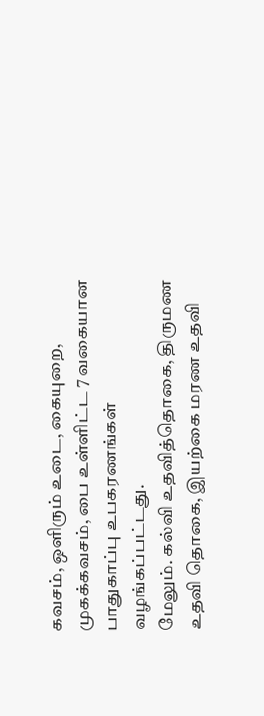கவசம், ஒளிரும் உடை, கையுறை, முகக்கவசம், பை உள்ளிட்ட 7 வகையான பாதுகாப்பு உபகரணங்கள் வழங்கப்பட்டது.
மேலும். கல்வி உதவித்தொகை, திருமண உதவி தொகை, இயற்கை மரண உதவி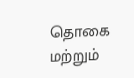தொகை மற்றும்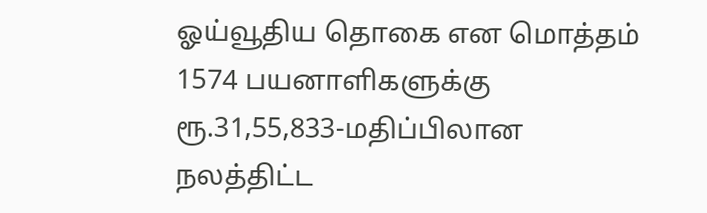ஓய்வூதிய தொகை என மொத்தம் 1574 பயனாளிகளுக்கு ரூ.31,55,833-மதிப்பிலான நலத்திட்ட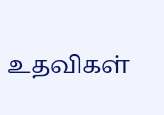உதவிகள்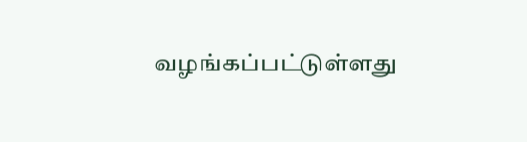வழங்கப்பட்டுள்ளது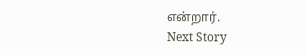என்றார்.
Next Story